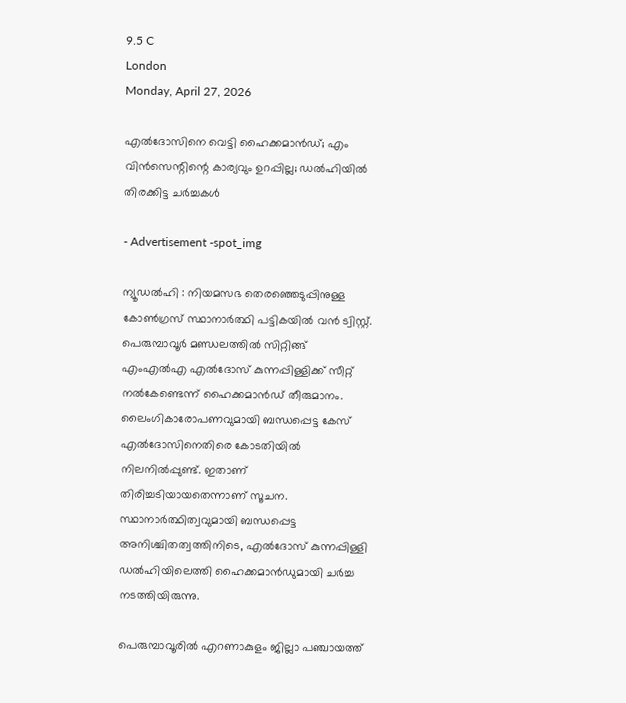9.5 C
London
Monday, April 27, 2026

എല്‍ദോസിനെ വെട്ടി ഹൈക്കമാന്‍ഡ്; എം വിന്‍സെന്റിന്റെ കാര്യവും ഉറപ്പില്ല; ഡല്‍ഹിയില്‍ തിരക്കിട്ട ചര്‍ച്ചകള്‍

- Advertisement -spot_img

ന്യൂഡല്‍ഹി : നിയമസഭ തെരഞ്ഞെടുപ്പിനുള്ള കോണ്‍ഗ്രസ് സ്ഥാനാര്‍ത്ഥി പട്ടികയില്‍ വന്‍ ട്വിസ്റ്റ്. പെരുമ്പാവൂര്‍ മണ്ഡലത്തില്‍ സിറ്റിങ്ങ് എംഎല്‍എ എല്‍ദോസ് കുന്നപ്പിള്ളിക്ക് സീറ്റ് നല്‍കേണ്ടെന്ന് ഹൈക്കമാന്‍ഡ് തീരുമാനം. ലൈംഗികാരോപണവുമായി ബന്ധപ്പെട്ട കേസ് എല്‍ദോസിനെതിരെ കോടതിയില്‍ നിലനില്‍പ്പുണ്ട്. ഇതാണ് തിരിച്ചടിയായതെന്നാണ് സൂചന. സ്ഥാനാര്‍ത്ഥിത്വവുമായി ബന്ധപ്പെട്ട അനിശ്ചിതത്വത്തിനിടെ, എല്‍ദോസ് കുന്നപ്പിള്ളി ഡല്‍ഹിയിലെത്തി ഹൈക്കമാന്‍ഡുമായി ചര്‍ച്ച നടത്തിയിരുന്നു.

പെരുമ്പാവൂരില്‍ എറണാകുളം ജില്ലാ പഞ്ചായത്ത്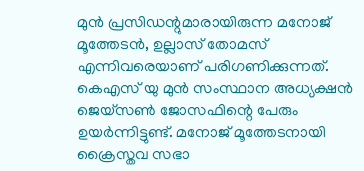മുന്‍ പ്രസിഡന്റുമാരായിരുന്ന മനോജ് മൂത്തേടന്‍, ഉല്ലാസ് തോമസ് എന്നിവരെയാണ് പരിഗണിക്കുന്നത്. കെഎസ് യു മുന്‍ സംസ്ഥാന അധ്യക്ഷന്‍ ജെയ്‌സണ്‍ ജോസഫിന്റെ പേരും ഉയര്‍ന്നിട്ടുണ്ട്. മനോജ് മൂത്തേടനായി ക്രൈസ്തവ സഭാ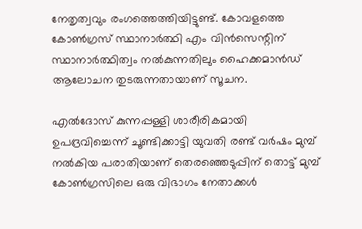നേതൃത്വവും രംഗത്തെത്തിയിട്ടുണ്ട്. കോവളത്തെ കോണ്‍ഗ്രസ് സ്ഥാനാര്‍ത്ഥി എം വിന്‍സെന്റിന് സ്ഥാനാര്‍ത്ഥിത്വം നല്‍കുന്നതിലും ഹൈക്കമാന്‍ഡ് ആലോചന തുടരുന്നതായാണ് സൂചന.

എൽദോസ് കുന്നപ്പള്ളി ശാരീരികമായി ഉപദ്രവിച്ചെന്ന് ചൂണ്ടിക്കാട്ടി യുവതി രണ്ട് വർഷം മുമ്പ് നൽകിയ പരാതിയാണ് തെരഞ്ഞെടുപ്പിന് തൊട്ട് മുമ്പ് കോൺഗ്രസിലെ ഒരു വിഭാഗം നേതാക്കൾ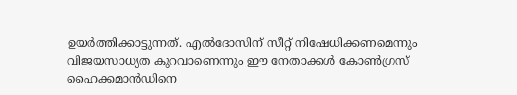ഉയർത്തിക്കാട്ടുന്നത്. എൽദോസിന് സീറ്റ് നിഷേധിക്കണമെന്നും വിജയസാധ്യത കുറവാണെന്നും ഈ നേതാക്കൾ കോൺഗ്രസ് ഹൈക്കമാൻഡിനെ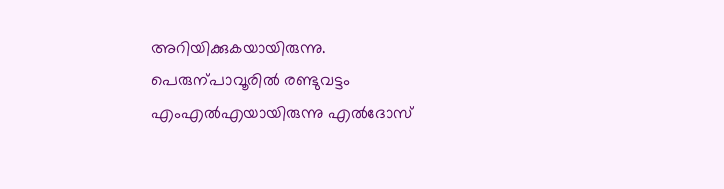അറിയിക്കുകയായിരുന്നു. പെരുന്പാവൂരില്‍ രണ്ടുവട്ടം എംഎല്‍എയായിരുന്നു എല്‍ദോസ്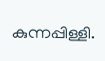കുന്നപ്പിള്ളി.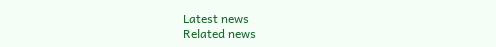Latest news
Related news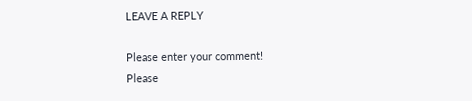LEAVE A REPLY

Please enter your comment!
Please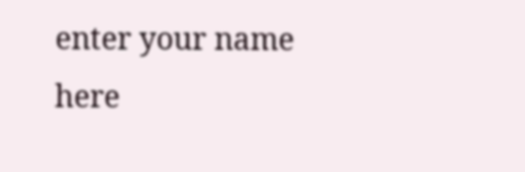enter your name here